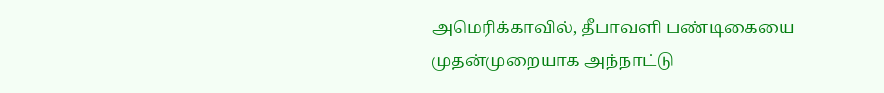அமெரிக்காவில், தீபாவளி பண்டிகையை முதன்முறையாக அந்நாட்டு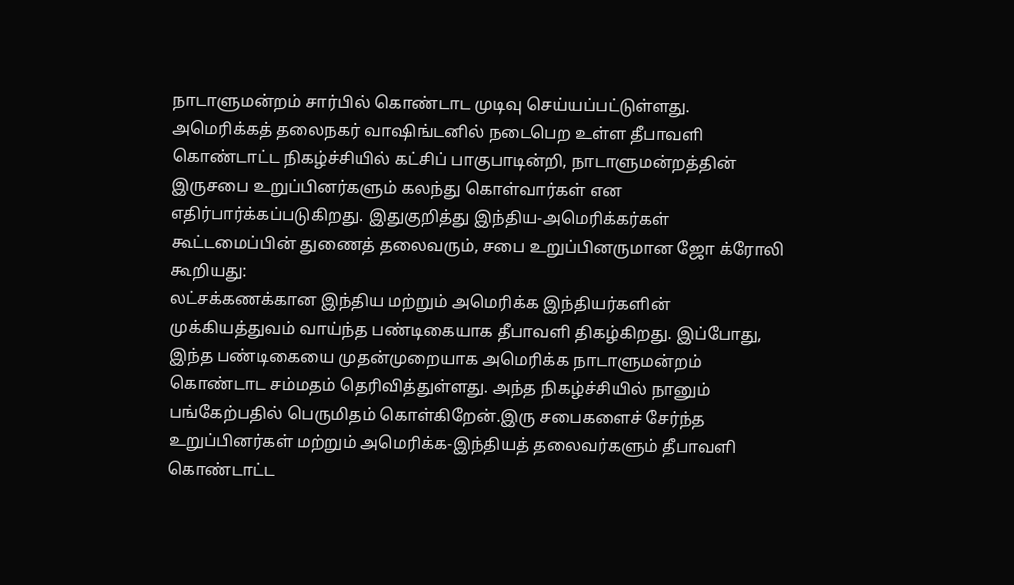நாடாளுமன்றம் சார்பில் கொண்டாட முடிவு செய்யப்பட்டுள்ளது. அமெரிக்கத் தலைநகர் வாஷிங்டனில் நடைபெற உள்ள தீபாவளி கொண்டாட்ட நிகழ்ச்சியில் கட்சிப் பாகுபாடின்றி, நாடாளுமன்றத்தின் இருசபை உறுப்பினர்களும் கலந்து கொள்வார்கள் என எதிர்பார்க்கப்படுகிறது. இதுகுறித்து இந்திய-அமெரிக்கர்கள் கூட்டமைப்பின் துணைத் தலைவரும், சபை உறுப்பினருமான ஜோ க்ரோலி கூறியது:
லட்சக்கணக்கான இந்திய மற்றும் அமெரிக்க இந்தியர்களின் முக்கியத்துவம் வாய்ந்த பண்டிகையாக தீபாவளி திகழ்கிறது. இப்போது, இந்த பண்டிகையை முதன்முறையாக அமெரிக்க நாடாளுமன்றம் கொண்டாட சம்மதம் தெரிவித்துள்ளது. அந்த நிகழ்ச்சியில் நானும் பங்கேற்பதில் பெருமிதம் கொள்கிறேன்.இரு சபைகளைச் சேர்ந்த உறுப்பினர்கள் மற்றும் அமெரிக்க-இந்தியத் தலைவர்களும் தீபாவளி கொண்டாட்ட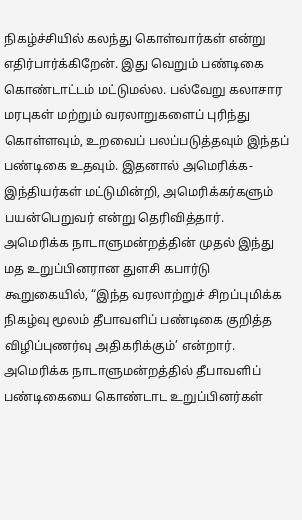நிகழ்ச்சியில் கலந்து கொள்வார்கள் என்று எதிர்பார்க்கிறேன். இது வெறும் பண்டிகை கொண்டாட்டம் மட்டுமல்ல. பல்வேறு கலாசார மரபுகள் மற்றும் வரலாறுகளைப் புரிந்து கொள்ளவும், உறவைப் பலப்படுத்தவும் இந்தப் பண்டிகை உதவும். இதனால் அமெரிக்க-இந்தியர்கள் மட்டுமின்றி, அமெரிக்கர்களும் பயன்பெறுவர் என்று தெரிவித்தார்.
அமெரிக்க நாடாளுமன்றத்தின் முதல் இந்து மத உறுப்பினரான துளசி கபார்டு கூறுகையில், “இந்த வரலாற்றுச் சிறப்புமிக்க நிகழ்வு மூலம் தீபாவளிப் பண்டிகை குறித்த விழிப்புணர்வு அதிகரிக்கும்’ என்றார். அமெரிக்க நாடாளுமன்றத்தில் தீபாவளிப் பண்டிகையை கொண்டாட உறுப்பினர்கள்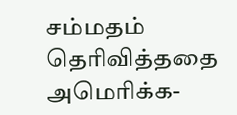சம்மதம் தெரிவித்ததை அமெரிக்க-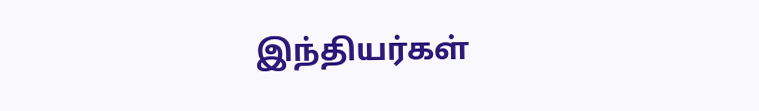இந்தியர்கள்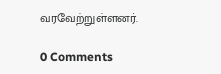வரவேற்றுள்ளனர்.

0 Comments